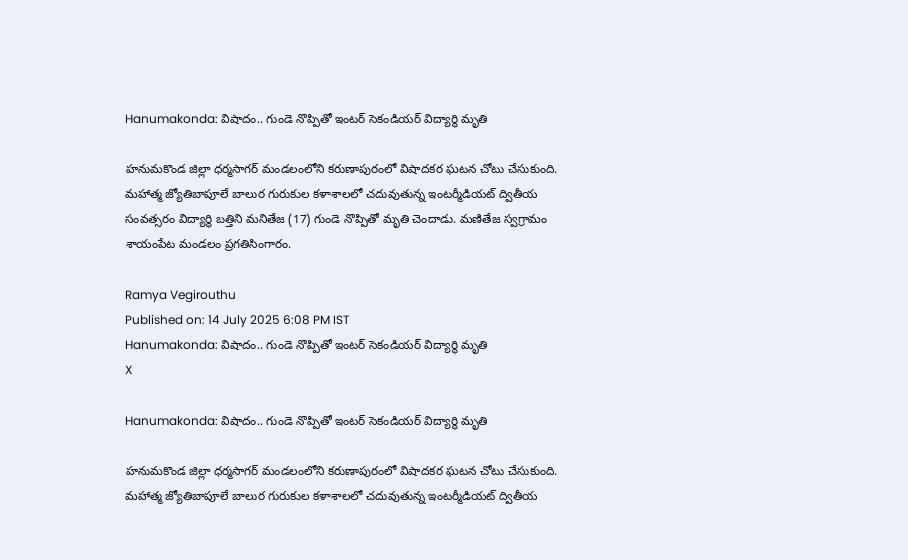Hanumakonda: విషాదం.. గుండె నొప్పితో ఇంటర్ సెకండియర్ విద్యార్థి మృతి

హనుమకొండ జిల్లా ధర్మసాగర్ మండలంలోని కరుణాపురంలో విషాదకర ఘటన చోటు చేసుకుంది. మహాత్మ జ్యోతిబాపూలే బాలుర గురుకుల కళాశాలలో చదువుతున్న ఇంటర్మీడియట్ ద్వితీయ సంవత్సరం విద్యార్థి బత్తిని మనితేజ (17) గుండె నొప్పితో మృతి చెందాడు. మణితేజ స్వగ్రామం శాయంపేట మండలం ప్రగతిసింగారం.

Ramya Vegirouthu
Published on: 14 July 2025 6:08 PM IST
Hanumakonda: విషాదం.. గుండె నొప్పితో ఇంటర్ సెకండియర్ విద్యార్థి మృతి
X

Hanumakonda: విషాదం.. గుండె నొప్పితో ఇంటర్ సెకండియర్ విద్యార్థి మృతి

హనుమకొండ జిల్లా ధర్మసాగర్ మండలంలోని కరుణాపురంలో విషాదకర ఘటన చోటు చేసుకుంది. మహాత్మ జ్యోతిబాపూలే బాలుర గురుకుల కళాశాలలో చదువుతున్న ఇంటర్మీడియట్ ద్వితీయ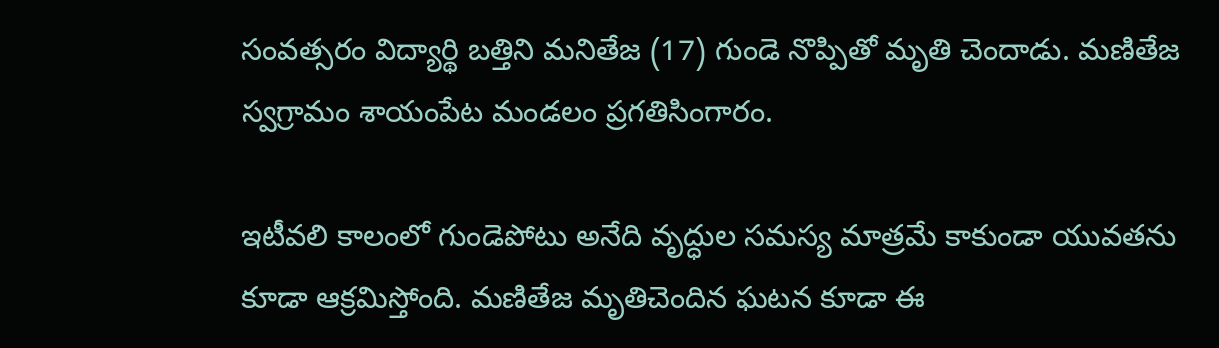సంవత్సరం విద్యార్థి బత్తిని మనితేజ (17) గుండె నొప్పితో మృతి చెందాడు. మణితేజ స్వగ్రామం శాయంపేట మండలం ప్రగతిసింగారం.

ఇటీవలి కాలంలో గుండెపోటు అనేది వృద్ధుల సమస్య మాత్రమే కాకుండా యువతను కూడా ఆక్రమిస్తోంది. మణితేజ మృతిచెందిన ఘటన కూడా ఈ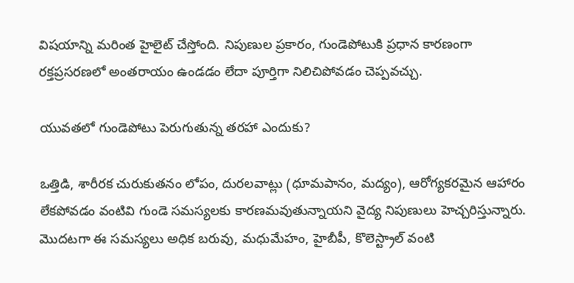విషయాన్ని మరింత హైలైట్ చేస్తోంది. నిపుణుల ప్రకారం, గుండెపోటుకి ప్రధాన కారణంగా రక్తప్రసరణలో అంతరాయం ఉండడం లేదా పూర్తిగా నిలిచిపోవడం చెప్పవచ్చు.

యువతలో గుండెపోటు పెరుగుతున్న తరహా ఎందుకు?

ఒత్తిడి, శారీరక చురుకుతనం లోపం, దురలవాట్లు (ధూమపానం, మద్యం), ఆరోగ్యకరమైన ఆహారం లేకపోవడం వంటివి గుండె సమస్యలకు కారణమవుతున్నాయని వైద్య నిపుణులు హెచ్చరిస్తున్నారు. మొదటగా ఈ సమస్యలు అధిక బరువు, మధుమేహం, హైబీపీ, కొలెస్ట్రాల్ వంటి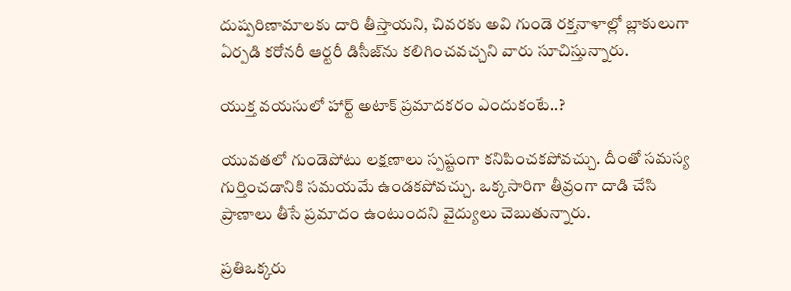దుష్పరిణామాలకు దారి తీస్తాయని, చివరకు అవి గుండె రక్తనాళాల్లో బ్లాకులుగా ఏర్పడి కరోనరీ ఆర్టరీ డిసీజ్‌ను కలిగించవచ్చని వారు సూచిస్తున్నారు.

యుక్త వయసులో హార్ట్ అటాక్ ప్రమాదకరం ఎందుకంటే..?

యువతలో గుండెపోటు లక్షణాలు స్పష్టంగా కనిపించకపోవచ్చు. దీంతో సమస్య గుర్తించడానికి సమయమే ఉండకపోవచ్చు. ఒక్కసారిగా తీవ్రంగా దాడి చేసి ప్రాణాలు తీసే ప్రమాదం ఉంటుందని వైద్యులు చెబుతున్నారు.

ప్రతిఒక్కరు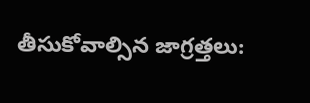తీసుకోవాల్సిన జాగ్రత్తలు: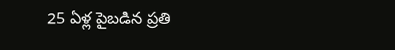25 ఏళ్ల పైబడిన ప్రతి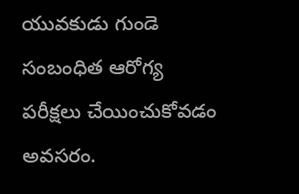యువకుడు గుండె సంబంధిత ఆరోగ్య పరీక్షలు చేయించుకోవడం అవసరం.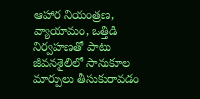ఆహార నియంత్రణ, వ్యాయామం, ఒత్తిడి నిర్వహణతో పాటు జీవనశైలిలో సానుకూల మార్పులు తీసుకురావడం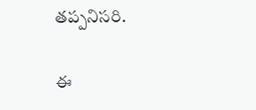తప్పనిసరి.

ఈ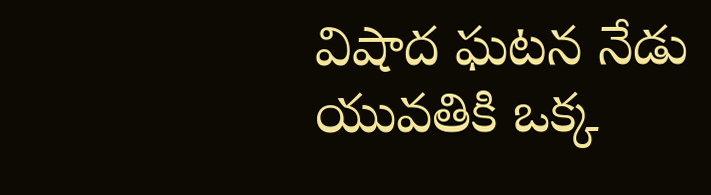విషాద ఘటన నేడు యువతికి ఒక్క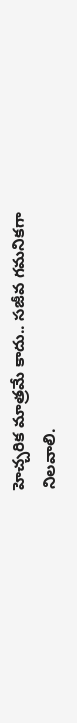హెచ్చరిక మాత్రమే కాదు.. సజీవ గమనికగా నిలవాలి.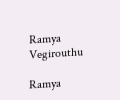Ramya Vegirouthu

Ramya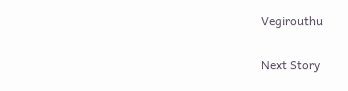Vegirouthu

Next Story